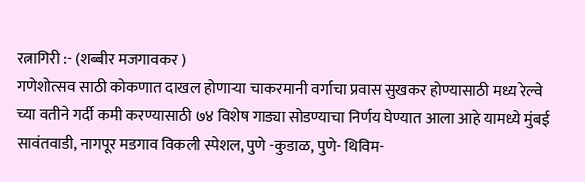रत्नागिरी :- (शब्बीर मजगावकर )
गणेशोत्सव साठी कोकणात दाखल होणाऱ्या चाकरमानी वर्गाचा प्रवास सुखकर होण्यासाठी मध्य रेल्वे च्या वतीने गर्दी कमी करण्यासाठी ७४ विशेष गाड्या सोडण्याचा निर्णय घेण्यात आला आहे यामध्ये मुंबई सावंतवाडी, नागपूर मडगाव विकली स्पेशल, पुणे -कुडाळ, पुणे- थिविम-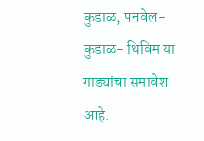कुडाळ, पनवेल- कुडाळ- थिविम या गाड्यांचा समावेश आहे.